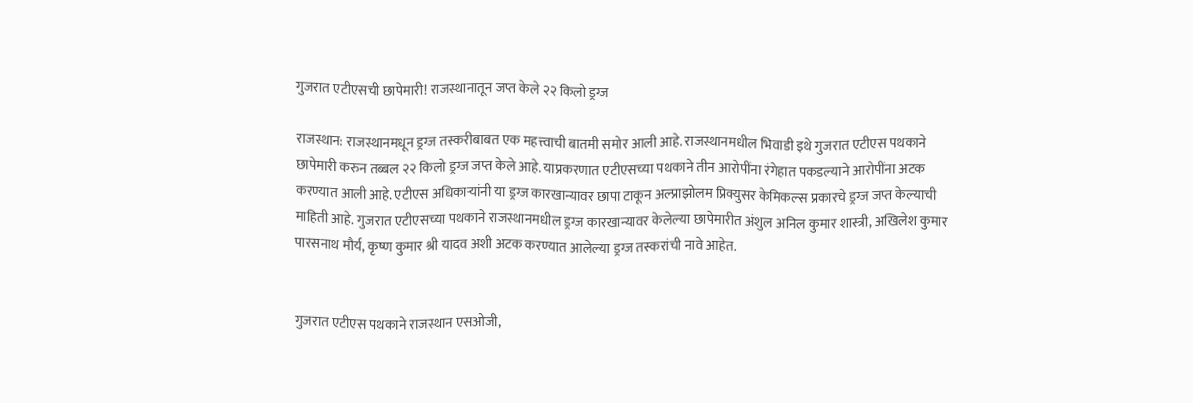गुजरात एटीएसची छापेमारी! राजस्थानातून जप्त केले २२ किलो ड्रग्ज

राजस्थान: राजस्थानमधून ड्रग्ज तस्करीबाबत एक महत्त्वाची बातमी समोर आली आहे. राजस्थानमधील भिवाडी इथे गुजरात एटीएस पथकाने छापेमारी करुन तब्बल २२ किलो ड्रग्ज जप्त केले आहे. याप्रकरणात एटीएसच्या पथकाने तीन आरोपींना रंगेहात पकडल्याने आरोपींना अटक करण्यात आली आहे. एटीएस अधिकाऱ्यांनी या ड्रग्ज कारखान्यावर छापा टाकून अल्प्राझोलम प्रिक्युसर केमिकल्स प्रकारचे ड्रग्ज जप्त केल्याची माहिती आहे. गुजरात एटीएसच्या पथकाने राजस्थानमधील ड्रग्ज कारखान्यावर केलेल्या छापेमारीत अंशुल अनिल कुमार शास्त्री, अखिलेश कुमार पारसनाथ मौर्य, कृष्ण कुमार श्री यादव अशी अटक करण्यात आलेल्या ड्रग्ज तस्करांची नावे आहेत.


गुजरात एटीएस पथकाने राजस्थान एसओजी,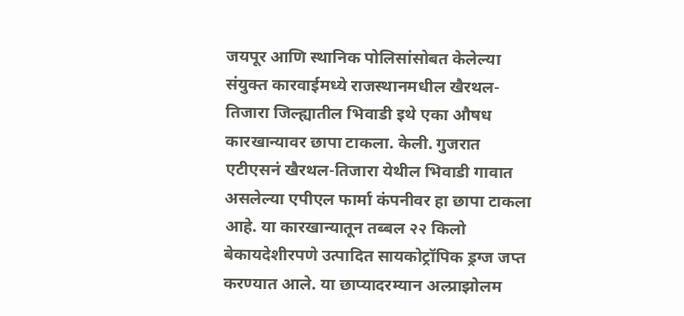जयपूर आणि स्थानिक पोलिसांसोबत केलेल्या संयुक्त कारवाईमध्ये राजस्थानमधील खैरथल-तिजारा जिल्ह्यातील भिवाडी इथे एका औषध कारखान्यावर छापा टाकला. केली. गुजरात एटीएसनं खैरथल-तिजारा येथील भिवाडी गावात असलेल्या एपीएल फार्मा कंपनीवर हा छापा टाकला आहे. या कारखान्यातून तब्बल २२ किलो बेकायदेशीरपणे उत्पादित सायकोट्रॉपिक ड्रग्ज जप्त करण्यात आले. या छाप्यादरम्यान अल्प्राझोलम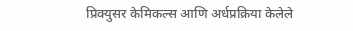प्रिक्युसर केमिकल्स आणि अर्धप्रक्रिया केलेले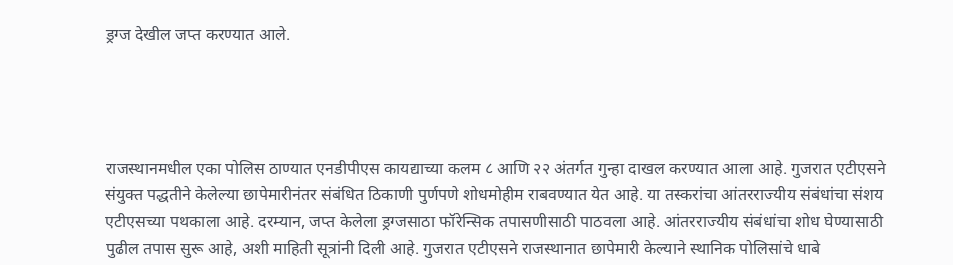ड्रग्ज देखील जप्त करण्यात आले.




राजस्थानमधील एका पोलिस ठाण्यात एनडीपीएस कायद्याच्या कलम ८ आणि २२ अंतर्गत गुन्हा दाखल करण्यात आला आहे. गुजरात एटीएसने संयुक्त पद्धतीने केलेल्या छापेमारीनंतर संबंधित ठिकाणी पुर्णपणे शोधमोहीम राबवण्यात येत आहे. या तस्करांचा आंतरराज्यीय संबंधांचा संशय एटीएसच्या पथकाला आहे. दरम्यान, जप्त केलेला ड्रग्जसाठा फॉरेन्सिक तपासणीसाठी पाठवला आहे. आंतरराज्यीय संबंधांचा शोध घेण्यासाठी पुढील तपास सुरू आहे, अशी माहिती सूत्रांनी दिली आहे. गुजरात एटीएसने राजस्थानात छापेमारी केल्याने स्थानिक पोलिसांचे धाबे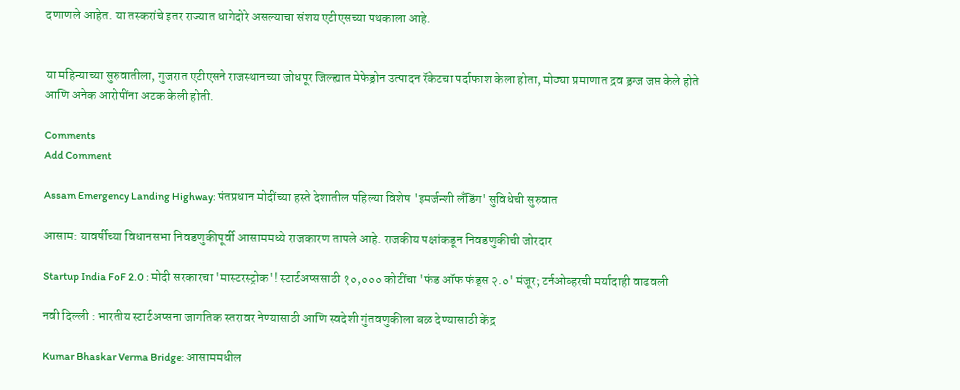दणाणले आहेत. या तस्करांचे इतर राज्यात धागेदोरे असल्याचा संशय एटीएसच्या पथकाला आहे.


या महिन्याच्या सुरुवातीला, गुजरात एटीएसने राजस्थानच्या जोधपूर जिल्ह्यात मेफेड्रोन उत्पादन रॅकेटचा पर्दाफाश केला होता, मोठ्या प्रमाणात द्रव ड्रग्ज जप्त केले होते आणि अनेक आरोपींना अटक केली होती.

Comments
Add Comment

Assam Emergency Landing Highway: पंतप्रधान मोदींच्या हस्ते देशातील पहिल्या विशेष 'इमर्जन्शी लँडिंग' सुविधेची सुरुवात

आसाम: यावर्षीच्या विधानसभा निवडणुकीपूर्वी आसाममध्ये राजकारण तापले आहे. राजकीय पक्षांकडून निवडणुकीची जोरदार

Startup India FoF 2.0 : मोदी सरकारचा 'मास्टरस्ट्रोक'! स्टार्टअप्ससाठी १०,००० कोटींचा 'फंड ऑफ फंड्स २.०' मंजूर; टर्नओव्हरची मर्यादाही वाढवली

नवी दिल्ली : भारतीय स्टार्टअप्सना जागतिक स्तरावर नेण्यासाठी आणि स्वदेशी गुंतवणुकीला बळ देण्यासाठी केंद्र

Kumar Bhaskar Verma Bridge: आसाममधील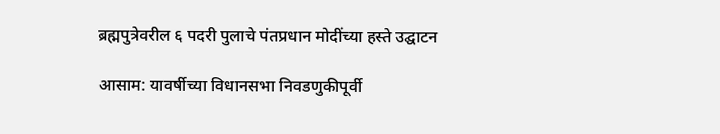ब्रह्मपुत्रेवरील ६ पदरी पुलाचे पंतप्रधान मोदींच्या हस्ते उद्घाटन

आसाम: यावर्षीच्या विधानसभा निवडणुकीपूर्वी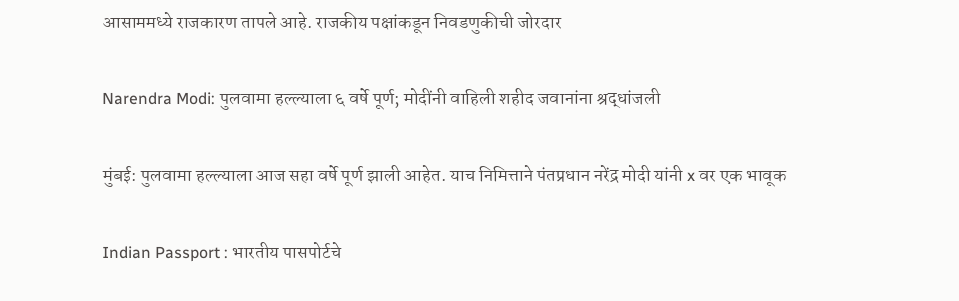आसाममध्ये राजकारण तापले आहे. राजकीय पक्षांकडून निवडणुकीची जोरदार

Narendra Modi: पुलवामा हल्ल्याला ६ वर्षे पूर्ण; मोदींनी वाहिली शहीद जवानांना श्रद्धांजली

मुंबई: पुलवामा हल्ल्याला आज सहा वर्षे पूर्ण झाली आहेत. याच निमित्ताने पंतप्रधान नरेंद्र मोदी यांनी x वर एक भावूक

Indian Passport : भारतीय पासपोर्टचे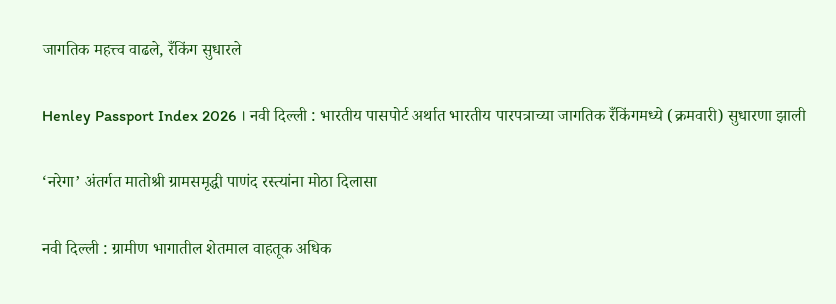जागतिक महत्त्व वाढले, रँकिंग सुधारले

Henley Passport Index 2026 । नवी दिल्ली : भारतीय पासपोर्ट अर्थात भारतीय पारपत्राच्या जागतिक रँकिंगमध्ये (क्रमवारी) सुधारणा झाली

‘नरेगा’ अंतर्गत मातोश्री ग्रामसमृद्धी पाणंद रस्त्यांना मोठा दिलासा

नवी दिल्ली : ग्रामीण भागातील शेतमाल वाहतूक अधिक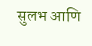सुलभ आणि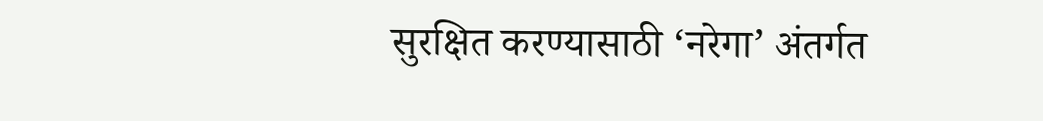सुरक्षित करण्यासाठी ‘नरेगा’ अंतर्गत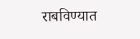राबविण्यात